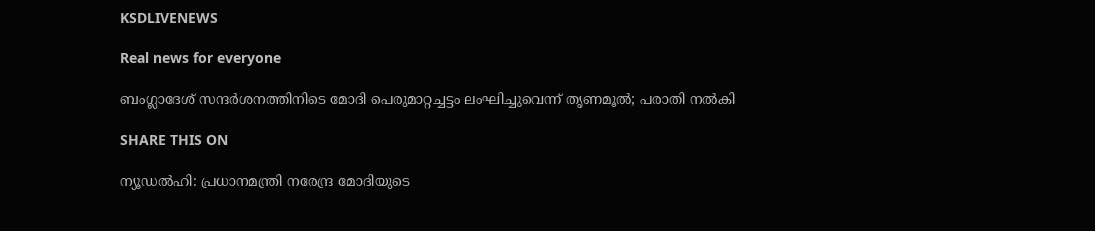KSDLIVENEWS

Real news for everyone

ബംഗ്ലാദേശ് സന്ദര്‍ശനത്തിനിടെ മോദി പെരുമാറ്റച്ചട്ടം ലംഘിച്ചുവെന്ന് തൃണമൂല്‍; പരാതി നല്‍കി

SHARE THIS ON

ന്യൂഡൽഹി: പ്രധാനമന്ത്രി നരേന്ദ്ര മോദിയുടെ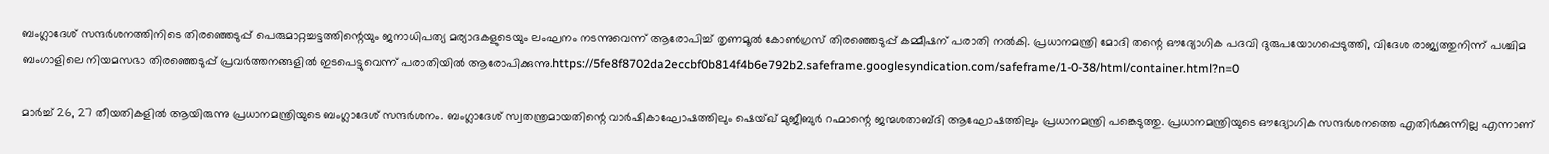ബംഗ്ലാദേശ് സന്ദർശനത്തിനിടെ തിരഞ്ഞെടുപ്പ് പെരുമാറ്റച്ചട്ടത്തിന്റെയും ജനാധിപത്യ മര്യാദകളുടെയും ലംഘനം നടന്നുവെന്ന് ആരോപിച്ച് തൃണമൂൽ കോൺഗ്രസ് തിരഞ്ഞെടുപ്പ് കമ്മീഷന് പരാതി നൽകി. പ്രധാനമന്ത്രി മോദി തന്റെ ഔദ്യോഗിക പദവി ദുരുപയോഗപ്പെടുത്തി, വിദേശ രാജ്യത്തുനിന്ന് പശ്ചിമ ബംഗാളിലെ നിയമസഭാ തിരഞ്ഞെടുപ്പ് പ്രവർത്തനങ്ങളിൽ ഇടപെട്ടുവെന്ന് പരാതിയിൽ ആരോപിക്കുന്നു.https://5fe8f8702da2eccbf0b814f4b6e792b2.safeframe.googlesyndication.com/safeframe/1-0-38/html/container.html?n=0

മാർച്ച് 26, 27 തീയതികളിൽ ആയിരുന്നു പ്രധാനമന്ത്രിയുടെ ബംഗ്ലാദേശ് സന്ദർശനം. ബംഗ്ലാദേശ് സ്വതന്ത്രമായതിന്റെ വാർഷികാഘോഷത്തിലും ഷെയ്ഖ് മുജീബുർ റഹ്മാന്റെ ജന്മശതാബ്ദി ആഘോഷത്തിലും പ്രധാനമന്ത്രി പങ്കെടുത്തു. പ്രധാനമന്ത്രിയുടെ ഔദ്യോഗിക സന്ദർശനത്തെ എതിർക്കുന്നില്ല എന്നാണ്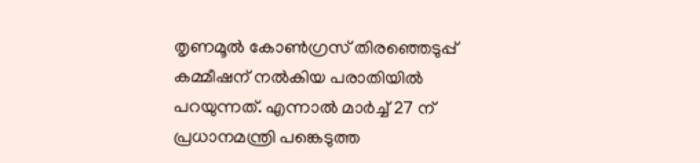തൃണമൂൽ കോൺഗ്രസ് തിരഞ്ഞെടുപ്പ് കമ്മീഷന് നൽകിയ പരാതിയിൽ പറയുന്നത്. എന്നാൽ മാർച്ച് 27 ന് പ്രധാനമന്ത്രി പങ്കെടുത്ത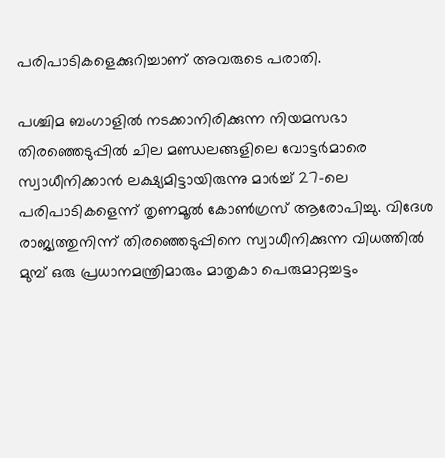പരിപാടികളെക്കുറിച്ചാണ് അവരുടെ പരാതി.

പശ്ചിമ ബംഗാളിൽ നടക്കാനിരിക്കുന്ന നിയമസഭാ തിരഞ്ഞെടുപ്പിൽ ചില മണ്ഡലങ്ങളിലെ വോട്ടർമാരെ സ്വാധീനിക്കാൻ ലക്ഷ്യമിട്ടായിരുന്നു മാർച്ച് 27-ലെ പരിപാടികളെന്ന് തൃണമൂൽ കോൺഗ്രസ് ആരോപിച്ചു. വിദേശ രാജ്യത്തുനിന്ന് തിരഞ്ഞെടുപ്പിനെ സ്വാധീനിക്കുന്ന വിധത്തിൽ മുമ്പ് ഒരു പ്രധാനമന്ത്രിമാരും മാതൃകാ പെരുമാറ്റച്ചട്ടം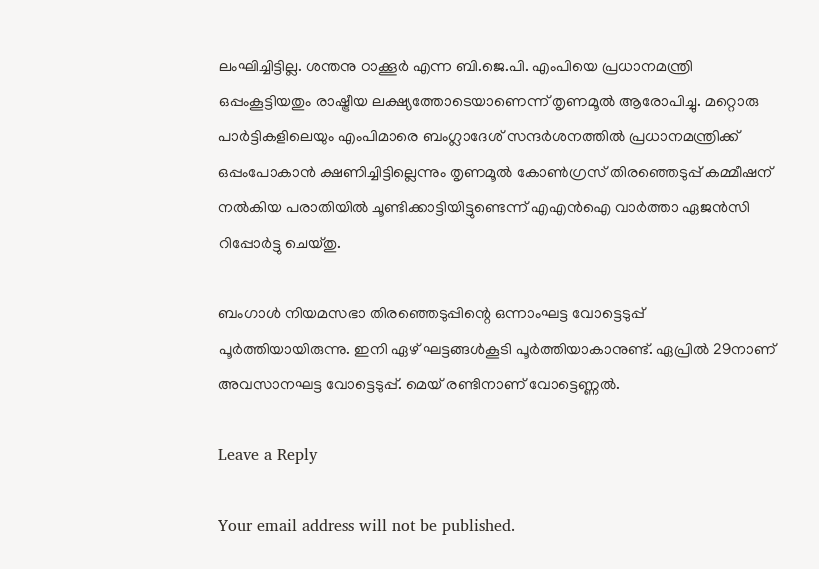ലംഘിച്ചിട്ടില്ല. ശന്തനു ഠാക്കൂർ എന്ന ബി.ജെ.പി. എംപിയെ പ്രധാനമന്ത്രി ഒപ്പംകൂട്ടിയതും രാഷ്ട്രീയ ലക്ഷ്യത്തോടെയാണെന്ന് തൃണമൂൽ ആരോപിച്ചു. മറ്റൊരു പാർട്ടികളിലെയും എംപിമാരെ ബംഗ്ലാദേശ് സന്ദർശനത്തിൽ പ്രധാനമന്ത്രിക്ക് ഒപ്പംപോകാൻ ക്ഷണിച്ചിട്ടില്ലെന്നും തൃണമൂൽ കോൺഗ്രസ് തിരഞ്ഞെടുപ്പ് കമ്മീഷന് നൽകിയ പരാതിയിൽ ചൂണ്ടിക്കാട്ടിയിട്ടുണ്ടെന്ന് എഎൻഐ വാർത്താ ഏജൻസി റിപ്പോർട്ടു ചെയ്തു.

ബംഗാൾ നിയമസഭാ തിരഞ്ഞെടുപ്പിന്റെ ഒന്നാംഘട്ട വോട്ടെടുപ്പ് പൂർത്തിയായിരുന്നു. ഇനി ഏഴ് ഘട്ടങ്ങൾകൂടി പൂർത്തിയാകാനുണ്ട്. ഏപ്രിൽ 29നാണ് അവസാനഘട്ട വോട്ടെടുപ്പ്. മെയ് രണ്ടിനാണ് വോട്ടെണ്ണൽ.

Leave a Reply

Your email address will not be published.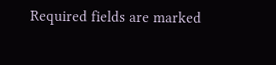Required fields are marked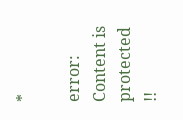*

error: Content is protected !!